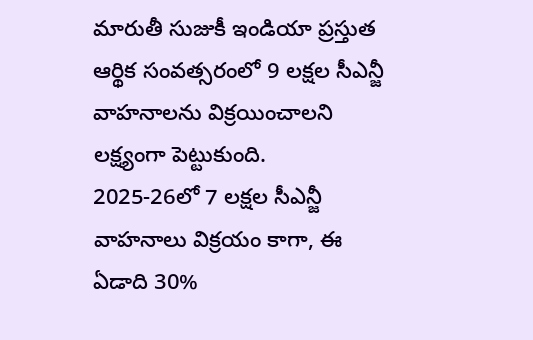మారుతీ సుజుకీ ఇండియా ప్రస్తుత ఆర్థిక సంవత్సరంలో 9 లక్షల సీఎన్జీ వాహనాలను విక్రయించాలని లక్ష్యంగా పెట్టుకుంది.
2025-26లో 7 లక్షల సీఎన్జీ వాహనాలు విక్రయం కాగా, ఈ ఏడాది 30%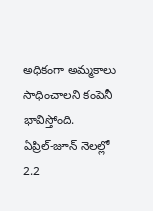అధికంగా అమ్మకాలు సాధించాలని కంపెనీ భావిస్తోంది.
ఏప్రిల్-జూన్ నెలల్లో 2.2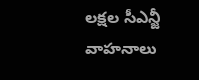లక్షల సీఎన్జీ వాహనాలు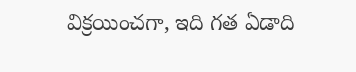విక్రయించగా, ఇది గత ఏడాది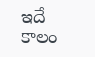ఇదే కాలం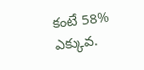కంటే 58% ఎక్కువ.